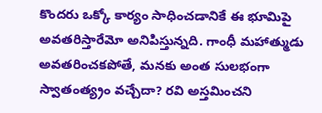కొందరు ఒక్కో కార్యం సాధించడానికే ఈ భూమిపై అవతరిస్తారేమో అనిపిస్తున్నది. గాంధీ మహాత్ముడు అవతరించకపోతే, మనకు అంత సులభంగా స్వాతంత్య్రం వచ్చేదా? రవి అస్తమించని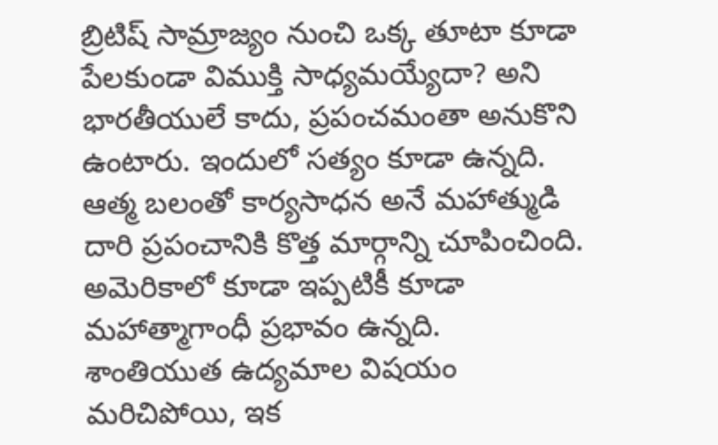బ్రిటిష్ సామ్రాజ్యం నుంచి ఒక్క తూటా కూడా పేలకుండా విముక్తి సాధ్యమయ్యేదా? అని భారతీయులే కాదు, ప్రపంచమంతా అనుకొని ఉంటారు. ఇందులో సత్యం కూడా ఉన్నది. ఆత్మ బలంతో కార్యసాధన అనే మహాత్ముడి దారి ప్రపంచానికి కొత్త మార్గాన్ని చూపించింది. అమెరికాలో కూడా ఇప్పటికీ కూడా మహాత్మాగాంధీ ప్రభావం ఉన్నది.
శాంతియుత ఉద్యమాల విషయం మరిచిపోయి, ఇక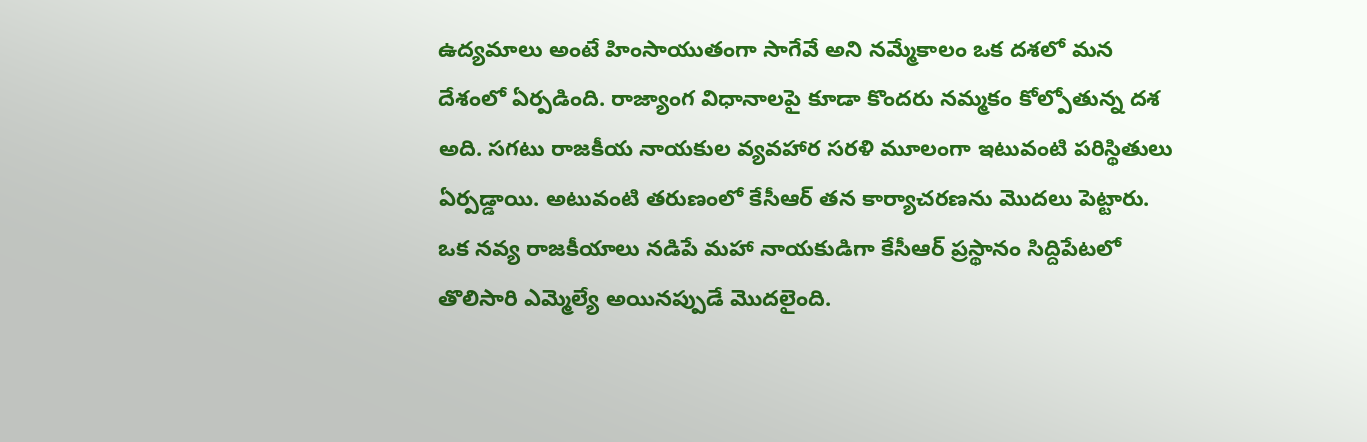ఉద్యమాలు అంటే హింసాయుతంగా సాగేవే అని నమ్మేకాలం ఒక దశలో మన దేశంలో ఏర్పడింది. రాజ్యాంగ విధానాలపై కూడా కొందరు నమ్మకం కోల్పోతున్న దశ అది. సగటు రాజకీయ నాయకుల వ్యవహార సరళి మూలంగా ఇటువంటి పరిస్థితులు ఏర్పడ్డాయి. అటువంటి తరుణంలో కేసీఆర్ తన కార్యాచరణను మొదలు పెట్టారు. ఒక నవ్య రాజకీయాలు నడిపే మహా నాయకుడిగా కేసీఆర్ ప్రస్థానం సిద్దిపేటలో తొలిసారి ఎమ్మెల్యే అయినప్పుడే మొదలైంది.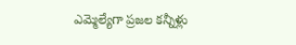ఎమ్మెల్యేగా ప్రజల కన్నీళ్లు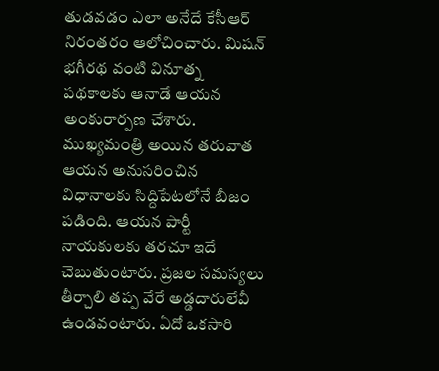తుడవడం ఎలా అనేదే కేసీఆర్ నిరంతరం ఆలోచించారు. మిషన్ భగీరథ వంటి వినూత్న పథకాలకు ఆనాడే ఆయన అంకురార్పణ చేశారు. ముఖ్యమంత్రి అయిన తరువాత ఆయన అనుసరించిన విధానాలకు సిద్దిపేటలోనే బీజం పడింది. ఆయన పార్టీ నాయకులకు తరచూ ఇదే చెబుతుంటారు. ప్రజల సమస్యలు తీర్చాలి తప్ప వేరే అడ్డదారులేవీ ఉండవంటారు. ఏదో ఒకసారి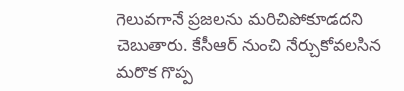గెలువగానే ప్రజలను మరిచిపోకూడదని చెబుతారు. కేసీఆర్ నుంచి నేర్చుకోవలసిన మరొక గొప్ప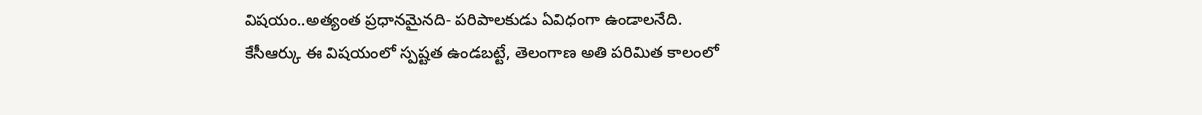విషయం..అత్యంత ప్రధానమైనది- పరిపాలకుడు ఏవిధంగా ఉండాలనేది.
కేసీఆర్కు ఈ విషయంలో స్పష్టత ఉండబట్టే, తెలంగాణ అతి పరిమిత కాలంలో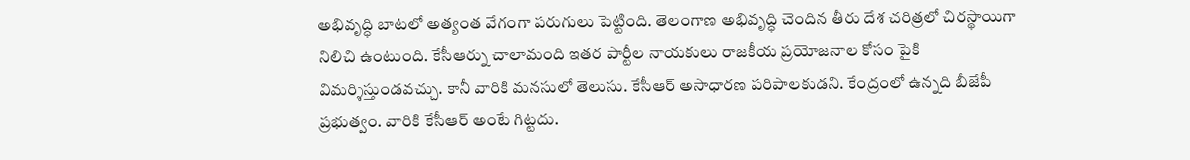అభివృద్ధి బాటలో అత్యంత వేగంగా పరుగులు పెట్టింది. తెలంగాణ అభివృద్ధి చెందిన తీరు దేశ చరిత్రలో చిరస్థాయిగా నిలిచి ఉంటుంది. కేసీఆర్ను చాలామంది ఇతర పార్టీల నాయకులు రాజకీయ ప్రయోజనాల కోసం పైకి విమర్శిస్తుండవచ్చు. కానీ వారికి మనసులో తెలుసు. కేసీఆర్ అసాధారణ పరిపాలకుడని. కేంద్రంలో ఉన్నది బీజేపీ ప్రభుత్వం. వారికి కేసీఆర్ అంటే గిట్టదు.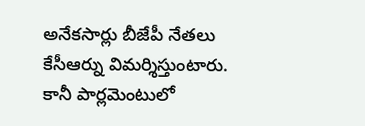అనేకసార్లు బీజేపీ నేతలు కేసీఆర్ను విమర్శిస్తుంటారు.
కానీ పార్లమెంటులో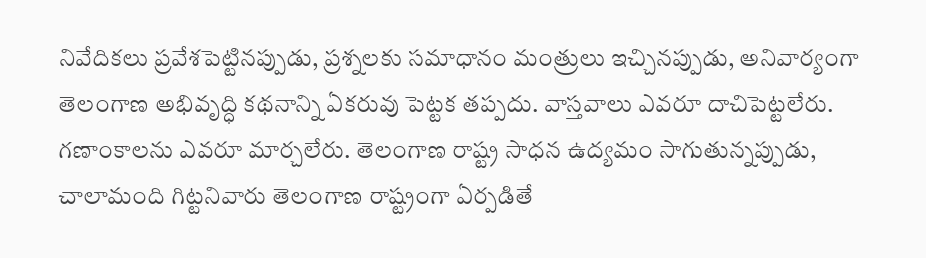నివేదికలు ప్రవేశపెట్టినప్పుడు, ప్రశ్నలకు సమాధానం మంత్రులు ఇచ్చినప్పుడు, అనివార్యంగా తెలంగాణ అభివృద్ధి కథనాన్ని ఏకరువు పెట్టక తప్పదు. వాస్తవాలు ఎవరూ దాచిపెట్టలేరు. గణాంకాలను ఎవరూ మార్చలేరు. తెలంగాణ రాష్ట్ర సాధన ఉద్యమం సాగుతున్నప్పుడు, చాలామంది గిట్టనివారు తెలంగాణ రాష్ట్రంగా ఏర్పడితే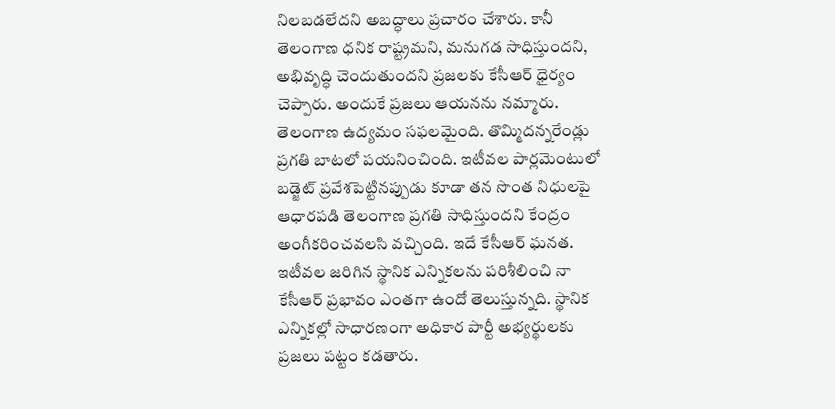నిలబడలేదని అబద్ధాలు ప్రచారం చేశారు. కానీ తెలంగాణ ధనిక రాష్ట్రమని, మనుగడ సాధిస్తుందని, అభివృద్ధి చెందుతుందని ప్రజలకు కేసీఆర్ ధైర్యం చెప్పారు. అందుకే ప్రజలు ఆయనను నమ్మారు. తెలంగాణ ఉద్యమం సఫలమైంది. తొమ్మిదన్నరేండ్లు ప్రగతి బాటలో పయనించింది. ఇటీవల పార్లమెంటులో బడ్జెట్ ప్రవేశపెట్టినప్పుడు కూడా తన సొంత నిధులపై ఆధారపడి తెలంగాణ ప్రగతి సాధిస్తుందని కేంద్రం అంగీకరించవలసి వచ్చింది. ఇదే కేసీఆర్ ఘనత.
ఇటీవల జరిగిన స్థానిక ఎన్నికలను పరిశీలించి నా కేసీఆర్ ప్రభావం ఎంతగా ఉందో తెలుస్తున్నది. స్థానిక ఎన్నికల్లో సాధారణంగా అధికార పార్టీ అభ్యర్థులకు ప్రజలు పట్టం కడతారు.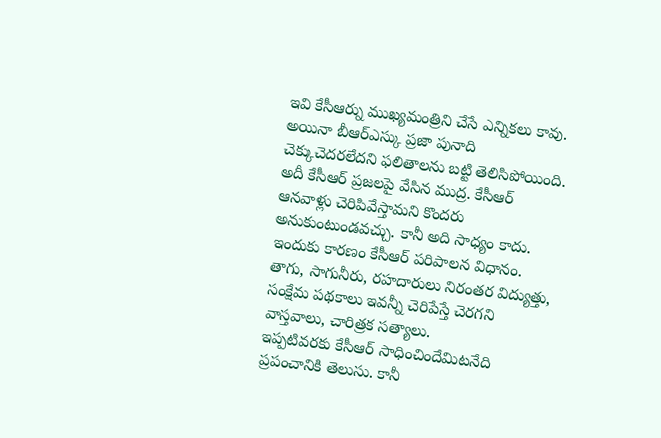ఇవి కేసీఆర్ను ముఖ్యమంత్రిని చేసే ఎన్నికలు కావు. అయినా బీఆర్ఎస్కు ప్రజా పునాది చెక్కుచెదరలేదని ఫలితాలను బట్టి తెలిసిపోయింది. అదీ కేసీఆర్ ప్రజలపై వేసిన ముద్ర. కేసీఆర్ ఆనవాళ్లు చెరిపివేస్తామని కొందరు అనుకుంటుండవచ్చు. కానీ అది సాధ్యం కాదు. ఇందుకు కారణం కేసీఆర్ పరిపాలన విధానం. తాగు, సాగునీరు, రహదారులు నిరంతర విద్యుత్తు, సంక్షేమ పథకాలు ఇవన్నీ చెరిపేస్తే చెరగని వాస్తవాలు, చారిత్రక సత్యాలు.
ఇప్పటివరకు కేసీఆర్ సాధించిందేమిటనేది ప్రపంచానికి తెలుసు. కానీ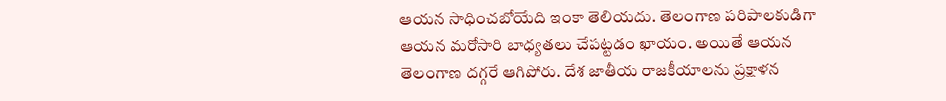ఆయన సాధించబోయేది ఇంకా తెలియదు. తెలంగాణ పరిపాలకుడిగా ఆయన మరోసారి బాధ్యతలు చేపట్టడం ఖాయం. అయితే ఆయన తెలంగాణ దగ్గరే ఆగిపోరు. దేశ జాతీయ రాజకీయాలను ప్రక్షాళన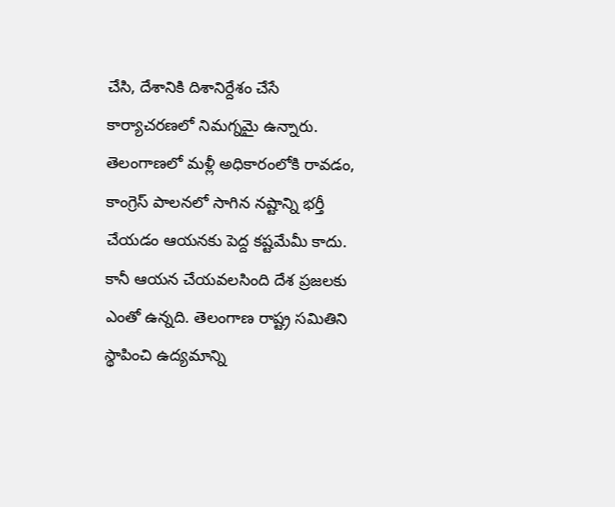చేసి, దేశానికి దిశానిర్దేశం చేసే కార్యాచరణలో నిమగ్నమై ఉన్నారు. తెలంగాణలో మళ్లీ అధికారంలోకి రావడం, కాంగ్రెస్ పాలనలో సాగిన నష్టాన్ని భర్తీ చేయడం ఆయనకు పెద్ద కష్టమేమీ కాదు. కానీ ఆయన చేయవలసింది దేశ ప్రజలకు ఎంతో ఉన్నది. తెలంగాణ రాష్ట్ర సమితిని స్థాపించి ఉద్యమాన్ని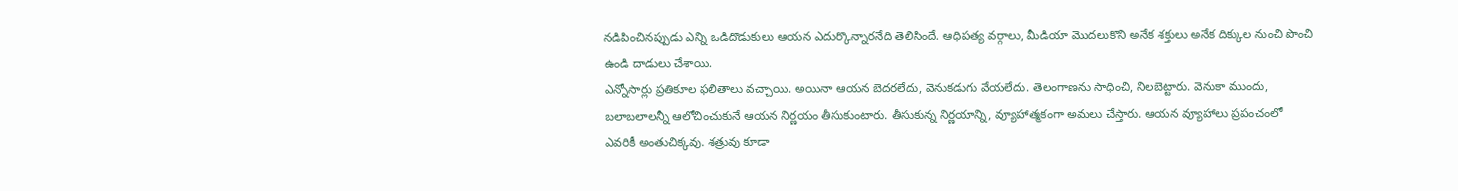నడిపించినప్పుడు ఎన్ని ఒడిదొడుకులు ఆయన ఎదుర్కొన్నారనేది తెలిసిందే. ఆధిపత్య వర్గాలు, మీడియా మొదలుకొని అనేక శక్తులు అనేక దిక్కుల నుంచి పొంచి ఉండి దాడులు చేశాయి.
ఎన్నోసార్లు ప్రతికూల ఫలితాలు వచ్చాయి. అయినా ఆయన బెదరలేదు, వెనుకడుగు వేయలేదు. తెలంగాణను సాధించి, నిలబెట్టారు. వెనుకా ముందు, బలాబలాలన్నీ ఆలోచించుకునే ఆయన నిర్ణయం తీసుకుంటారు. తీసుకున్న నిర్ణయాన్ని, వ్యూహాత్మకంగా అమలు చేస్తారు. ఆయన వ్యూహాలు ప్రపంచంలో ఎవరికీ అంతుచిక్కవు. శత్రువు కూడా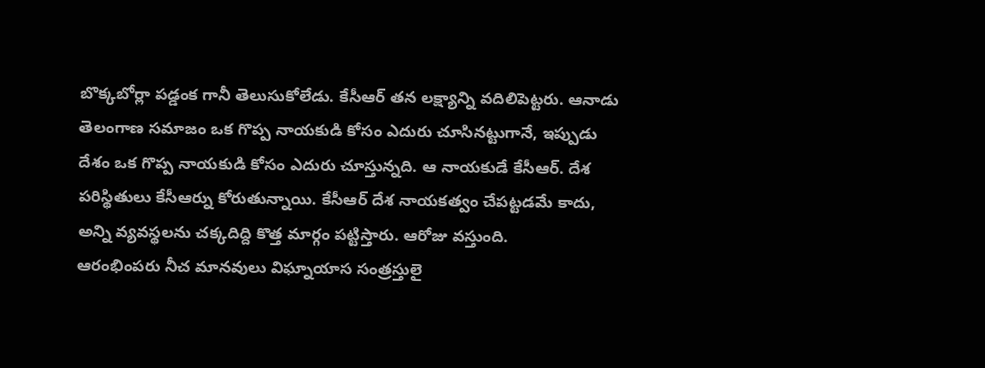బొక్కబోర్లా పడ్డంక గానీ తెలుసుకోలేడు. కేసీఆర్ తన లక్ష్యాన్ని వదిలిపెట్టరు. ఆనాడు తెలంగాణ సమాజం ఒక గొప్ప నాయకుడి కోసం ఎదురు చూసినట్టుగానే, ఇప్పుడు దేశం ఒక గొప్ప నాయకుడి కోసం ఎదురు చూస్తున్నది. ఆ నాయకుడే కేసీఆర్. దేశ పరిస్థితులు కేసీఆర్ను కోరుతున్నాయి. కేసీఆర్ దేశ నాయకత్వం చేపట్టడమే కాదు, అన్ని వ్యవస్థలను చక్కదిద్ది కొత్త మార్గం పట్టిస్తారు. ఆరోజు వస్తుంది.
ఆరంభింపరు నీచ మానవులు విఘ్నాయాస సంత్రస్తులై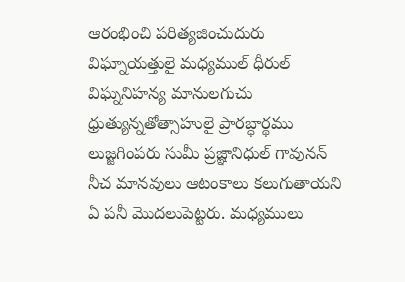ఆరంభించి పరిత్యజించుదురు విఘ్నాయత్తులై మధ్యముల్ ధీరుల్ విఘ్ననిహన్య మానులగుచు ధ్రుత్యున్నతోత్సాహులై ప్రారబ్ధార్థము లుజ్జగింపరు సుమీ ప్రజ్ఞానిధుల్ గావునన్
నీచ మానవులు ఆటంకాలు కలుగుతాయని ఏ పనీ మొదలుపెట్టరు. మధ్యములు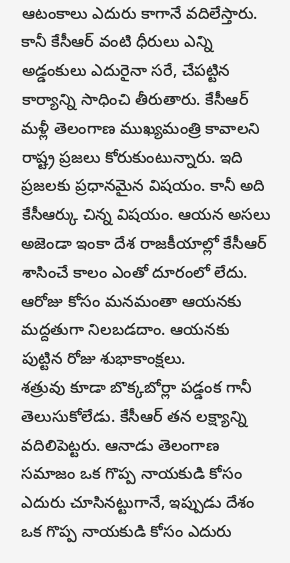ఆటంకాలు ఎదురు కాగానే వదిలేస్తారు. కానీ కేసీఆర్ వంటి ధీరులు ఎన్ని అడ్డంకులు ఎదురైనా సరే, చేపట్టిన కార్యాన్ని సాధించి తీరుతారు. కేసీఆర్ మళ్లీ తెలంగాణ ముఖ్యమంత్రి కావాలని రాష్ట్ర ప్రజలు కోరుకుంటున్నారు. ఇది ప్రజలకు ప్రధానమైన విషయం. కానీ అది కేసీఆర్కు చిన్న విషయం. ఆయన అసలు అజెండా ఇంకా దేశ రాజకీయాల్లో కేసీఆర్ శాసించే కాలం ఎంతో దూరంలో లేదు. ఆరోజు కోసం మనమంతా ఆయనకు మద్దతుగా నిలబడదాం. ఆయనకు పుట్టిన రోజు శుభాకాంక్షలు.
శత్రువు కూడా బొక్కబోర్లా పడ్డంక గానీ తెలుసుకోలేడు. కేసీఆర్ తన లక్ష్యాన్ని వదిలిపెట్టరు. ఆనాడు తెలంగాణ సమాజం ఒక గొప్ప నాయకుడి కోసం ఎదురు చూసినట్టుగానే, ఇప్పుడు దేశం ఒక గొప్ప నాయకుడి కోసం ఎదురు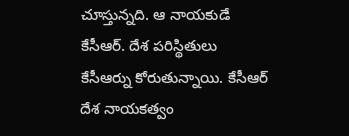చూస్తున్నది. ఆ నాయకుడే కేసీఆర్. దేశ పరిస్థితులు కేసీఆర్ను కోరుతున్నాయి. కేసీఆర్ దేశ నాయకత్వం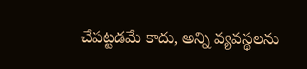చేపట్టడమే కాదు, అన్ని వ్యవస్థలను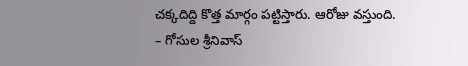చక్కదిద్ది కొత్త మార్గం పట్టిస్తారు. ఆరోజు వస్తుంది.
– గోసుల శ్రీనివాస్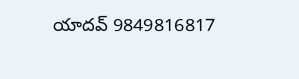యాదవ్ 9849816817